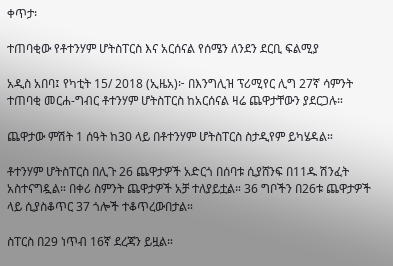ቀጥታ፡

ተጠባቂው የቶተንሃም ሆትስፐርስ እና አርሰናል የሰሜን ለንደን ደርቢ ፍልሚያ

አዲስ አበባ፤ የካቲት 15/ 2018 (ኢዜአ)፦ በእንግሊዝ ፕሪሚየር ሊግ 27ኛ ሳምንት ተጠባቂ መርሐ-ግብር ቶተንሃም ሆትስፐርስ ከአርሰናል ዛሬ ጨዋታቸውን ያደርጋሉ።

ጨዋታው ምሽት 1 ሰዓት ከ30 ላይ በቶተንሃም ሆትስፐርስ ስታዲየም ይካሄዳል።

ቶተንሃም ሆትስፐርስ በሊጉ 26 ጨዋታዎች አድርጎ በሰባቱ ሲያሸንፍ በ11ዱ ሽንፈት አስተናግዷል። በቀሪ ስምንት ጨዋታዎች አቻ ተለያይቷል። 36 ግቦችን በ26ቱ ጨዋታዎች ላይ ሲያስቆጥር 37 ጎሎች ተቆጥረውበታል።

ስፐርስ በ29 ነጥብ 16ኛ ደረጃን ይዟል።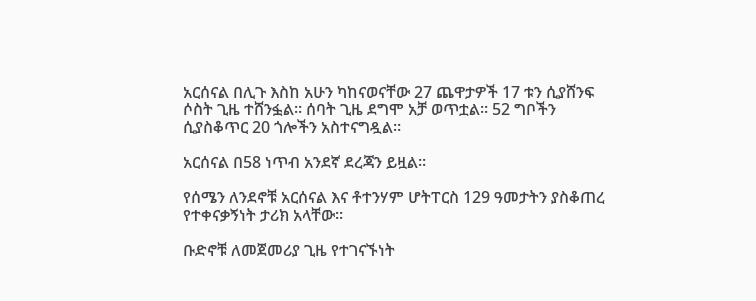አርሰናል በሊጉ እስከ አሁን ካከናወናቸው 27 ጨዋታዎች 17 ቱን ሲያሸንፍ ሶስት ጊዜ ተሸንፏል። ሰባት ጊዜ ደግሞ አቻ ወጥቷል። 52 ግቦችን ሲያስቆጥር 20 ጎሎችን አስተናግዷል።

አርሰናል በ58 ነጥብ አንደኛ ደረጃን ይዟል።

የሰሜን ለንደኖቹ አርሰናል እና ቶተንሃም ሆትፐርስ 129 ዓመታትን ያስቆጠረ የተቀናቃኝነት ታሪክ አላቸው።

ቡድኖቹ ለመጀመሪያ ጊዜ የተገናኙነት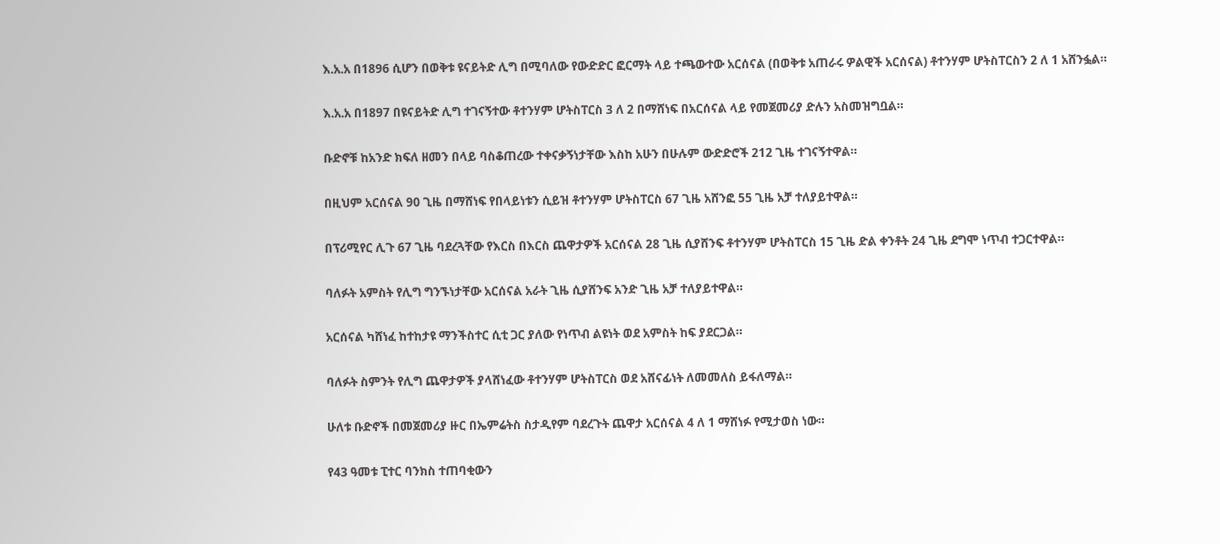እ.አ.አ በ1896 ሲሆን በወቅቱ ዩናይትድ ሊግ በሚባለው የውድድር ፎርማት ላይ ተጫውተው አርሰናል (በወቅቱ አጠራሩ ዎልዊች አርሰናል) ቶተንሃም ሆትስፐርስን 2 ለ 1 አሸንፏል።

እ.አ.አ በ1897 በዩናይትድ ሊግ ተገናኝተው ቶተንሃም ሆትስፐርስ 3 ለ 2 በማሸነፍ በአርሰናል ላይ የመጀመሪያ ድሉን አስመዝግቧል።

ቡድኖቹ ከአንድ ክፍለ ዘመን በላይ ባስቆጠረው ተቀናቃኝነታቸው እስከ አሁን በሁሉም ውድድሮች 212 ጊዜ ተገናኝተዋል።

በዚህም አርሰናል 90 ጊዜ በማሸነፍ የበላይነቱን ሲይዝ ቶተንሃም ሆትስፐርስ 67 ጊዜ አሸንፎ 55 ጊዜ አቻ ተለያይተዋል።

በፕሪሚየር ሊጉ 67 ጊዜ ባደረጓቸው የእርስ በእርስ ጨዋታዎች አርሰናል 28 ጊዜ ሲያሸንፍ ቶተንሃም ሆትስፐርስ 15 ጊዜ ድል ቀንቶት 24 ጊዜ ደግሞ ነጥብ ተጋርተዋል።

ባለፉት አምስት የሊግ ግንኙነታቸው አርሰናል አራት ጊዜ ሲያሸንፍ አንድ ጊዜ አቻ ተለያይተዋል።

አርሰናል ካሸነፈ ከተከታዩ ማንችስተር ሲቲ ጋር ያለው የነጥብ ልዩነት ወደ አምስት ከፍ ያደርጋል።

ባለፉት ስምንት የሊግ ጨዋታዎች ያላሸነፈው ቶተንሃም ሆትስፐርስ ወደ አሸናፊነት ለመመለስ ይፋለማል።

ሁለቱ ቡድኖች በመጀመሪያ ዙር በኤምሬትስ ስታዲየም ባደረጉት ጨዋታ አርሰናል 4 ለ 1 ማሸነፉ የሚታወስ ነው።

የ43 ዓመቱ ፒተር ባንክስ ተጠባቂውን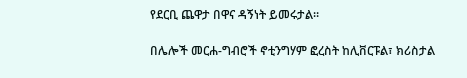የደርቢ ጨዋታ በዋና ዳኝነት ይመሩታል።

በሌሎች መርሐ-ግብሮች ኖቲንግሃም ፎረስት ከሊቨርፑል፣ ክሪስታል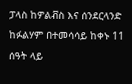ፓላስ ከዎልቭስ እና ሰንደርላንድ ከፉልሃም በተመሳሳይ ከቀኑ 11 ሰዓት ላይ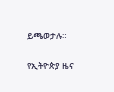ይጫወታሉ።

የኢትዮጵያ ዜና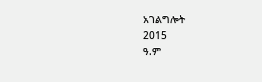አገልግሎት
2015
ዓ.ም